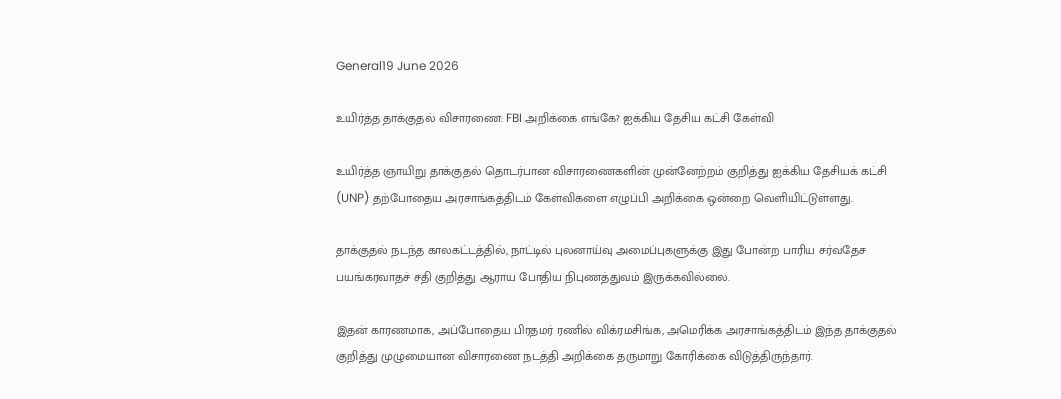General19 June 2026

உயிர்த்த தாக்குதல் விசாரணை: FBI அறிக்கை எங்கே? ஐக்கிய தேசிய கட்சி கேள்வி

உயிர்த்த ஞாயிறு தாக்குதல் தொடர்பான விசாரணைகளின் முன்னேற்றம் குறித்து ஐக்கிய தேசியக் கட்சி (UNP) தற்போதைய அரசாங்கத்திடம் கேள்விகளை எழுப்பி அறிக்கை ஒன்றை வெளியிட்டுள்ளது.

தாக்குதல் நடந்த காலகட்டத்தில், நாட்டில் புலனாய்வு அமைப்புகளுக்கு இது போன்ற பாரிய சர்வதேச பயங்கரவாதச் சதி குறித்து ஆராய போதிய நிபுணத்துவம் இருக்கவில்லை.

இதன் காரணமாக, அப்போதைய பிரதமர் ரணில் விக்ரமசிங்க, அமெரிக்க அரசாங்கத்திடம் இந்த தாக்குதல் குறித்து முழுமையான விசாரணை நடத்தி அறிக்கை தருமாறு கோரிக்கை விடுத்திருந்தார்.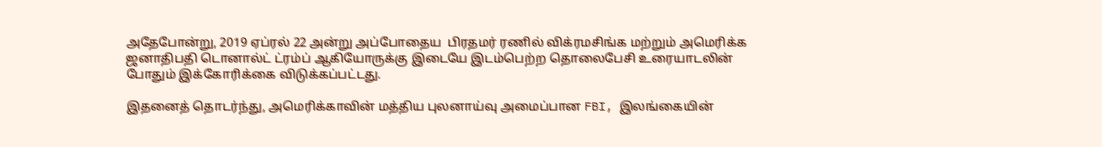அதேபோன்று, 2019 ஏப்ரல் 22 அன்று அப்போதைய  பிரதமர் ரணில் விக்ரமசிங்க மற்றும் அமெரிக்க ஜனாதிபதி டொனால்ட் ட்ரம்ப் ஆகியோருக்கு இடையே இடம்பெற்ற தொலைபேசி உரையாடலின் போதும் இக்கோரிக்கை விடுக்கப்பட்டது.

இதனைத் தொடர்ந்து, அமெரிக்காவின் மத்திய புலனாய்வு அமைப்பான FBI, இலங்கையின்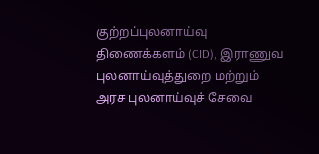குற்றப்புலனாய்வு திணைக்களம் (CID), இராணுவ புலனாய்வுத்துறை மற்றும் அரச புலனாய்வுச் சேவை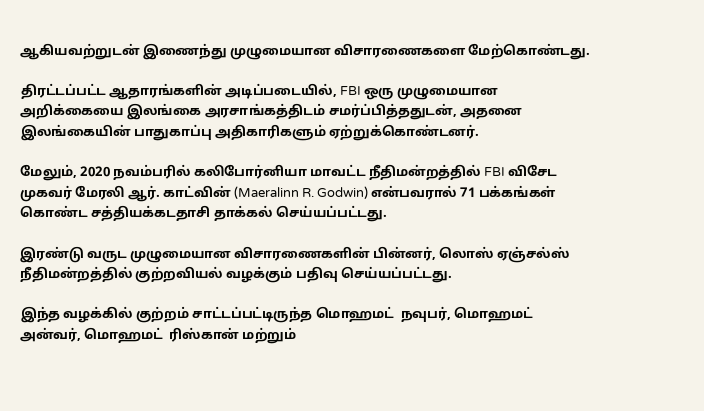ஆகியவற்றுடன் இணைந்து முழுமையான விசாரணைகளை மேற்கொண்டது.

திரட்டப்பட்ட ஆதாரங்களின் அடிப்படையில், FBI ஒரு முழுமையான அறிக்கையை இலங்கை அரசாங்கத்திடம் சமர்ப்பித்ததுடன், அதனை இலங்கையின் பாதுகாப்பு அதிகாரிகளும் ஏற்றுக்கொண்டனர்.

மேலும், 2020 நவம்பரில் கலிபோர்னியா மாவட்ட நீதிமன்றத்தில் FBI விசேட முகவர் மேரலி ஆர். காட்வின் (Maeralinn R. Godwin) என்பவரால் 71 பக்கங்கள் கொண்ட சத்தியக்கடதாசி தாக்கல் செய்யப்பட்டது.

இரண்டு வருட முழுமையான விசாரணைகளின் பின்னர், லொஸ் ஏஞ்சல்ஸ் நீதிமன்றத்தில் குற்றவியல் வழக்கும் பதிவு செய்யப்பட்டது.

இந்த வழக்கில் குற்றம் சாட்டப்பட்டிருந்த மொஹமட்  நவுபர், மொஹமட்  அன்வர், மொஹமட்  ரிஸ்கான் மற்றும்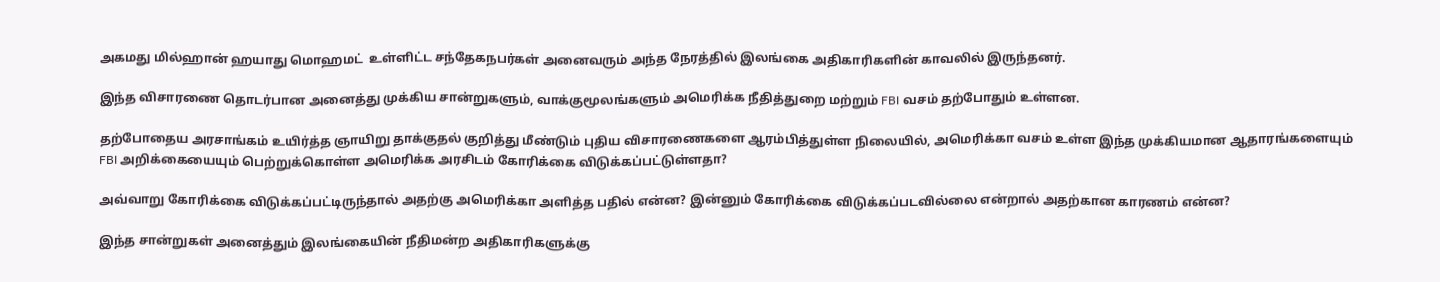அகமது மில்ஹான் ஹயாது மொஹமட்  உள்ளிட்ட சந்தேகநபர்கள் அனைவரும் அந்த நேரத்தில் இலங்கை அதிகாரிகளின் காவலில் இருந்தனர்.

இந்த விசாரணை தொடர்பான அனைத்து முக்கிய சான்றுகளும், வாக்குமூலங்களும் அமெரிக்க நீதித்துறை மற்றும் FBI வசம் தற்போதும் உள்ளன.

தற்போதைய அரசாங்கம் உயிர்த்த ஞாயிறு தாக்குதல் குறித்து மீண்டும் புதிய விசாரணைகளை ஆரம்பித்துள்ள நிலையில், அமெரிக்கா வசம் உள்ள இந்த முக்கியமான ஆதாரங்களையும் FBI அறிக்கையையும் பெற்றுக்கொள்ள அமெரிக்க அரசிடம் கோரிக்கை விடுக்கப்பட்டுள்ளதா?

அவ்வாறு கோரிக்கை விடுக்கப்பட்டிருந்தால் அதற்கு அமெரிக்கா அளித்த பதில் என்ன? இன்னும் கோரிக்கை விடுக்கப்படவில்லை என்றால் அதற்கான காரணம் என்ன?

இந்த சான்றுகள் அனைத்தும் இலங்கையின் நீதிமன்ற அதிகாரிகளுக்கு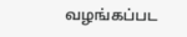வழங்கப்பட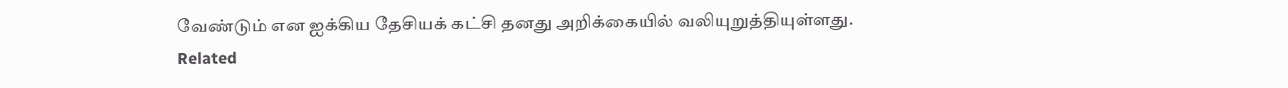வேண்டும் என ஐக்கிய தேசியக் கட்சி தனது அறிக்கையில் வலியுறுத்தியுள்ளது.
Related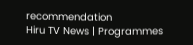recommendation
Hiru TV News | Programmes